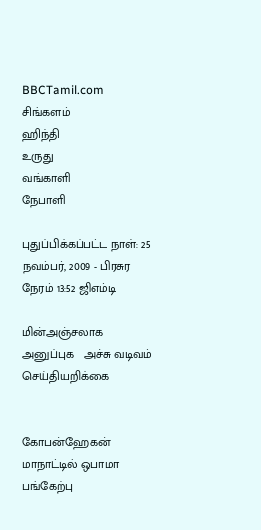BBCTamil.com
சிங்களம்
ஹிந்தி
உருது
வங்காளி
நேபாளி

புதுப்பிக்கப்பட்ட நாள்: 25 நவம்பர், 2009 - பிரசுர நேரம் 13:52 ஜிஎம்டி

மின்அஞ்சலாக அனுப்புக   அச்சு வடிவம்
செய்தியறிக்கை


கோபன்ஹேகன் மாநாட்டில் ஒபாமா பங்கேற்பு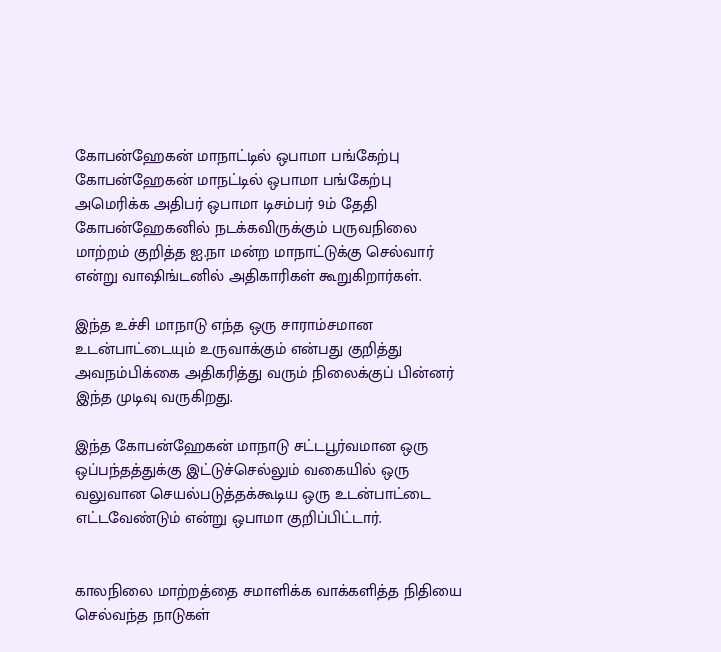கோபன்ஹேகன் மாநாட்டில் ஒபாமா பங்கேற்பு
கோபன்ஹேகன் மாநட்டில் ஒபாமா பங்கேற்பு
அமெரிக்க அதிபர் ஒபாமா டிசம்பர் 9ம் தேதி கோபன்ஹேகனில் நடக்கவிருக்கும் பருவநிலை மாற்றம் குறித்த ஐ.நா மன்ற மாநாட்டுக்கு செல்வார் என்று வாஷிங்டனில் அதிகாரிகள் கூறுகிறார்கள்.

இந்த உச்சி மாநாடு எந்த ஒரு சாராம்சமான உடன்பாட்டையும் உருவாக்கும் என்பது குறித்து அவநம்பிக்கை அதிகரித்து வரும் நிலைக்குப் பின்னர் இந்த முடிவு வருகிறது.

இந்த கோபன்ஹேகன் மாநாடு சட்டபூர்வமான ஒரு ஒப்பந்தத்துக்கு இட்டுச்செல்லும் வகையில் ஒரு வலுவான செயல்படுத்தக்கூடிய ஒரு உடன்பாட்டை எட்டவேண்டும் என்று ஒபாமா குறிப்பிட்டார்.


காலநிலை மாற்றத்தை சமாளிக்க வாக்களித்த நிதியை செல்வந்த நாடுகள்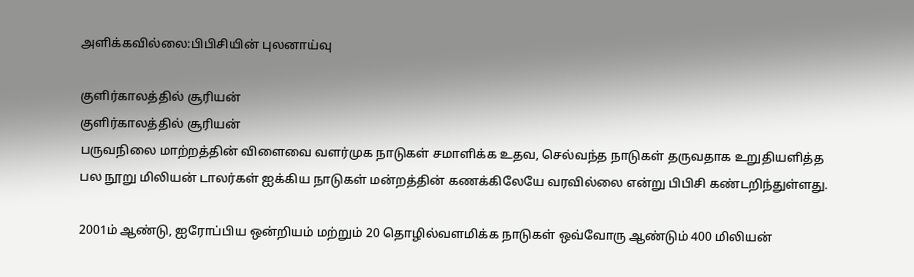அளிக்கவில்லை:பிபிசியின் புலனாய்வு

குளிர்காலத்தில் சூரியன்
குளிர்காலத்தில் சூரியன்
பருவநிலை மாற்றத்தின் விளைவை வளர்முக நாடுகள் சமாளிக்க உதவ, செல்வந்த நாடுகள் தருவதாக உறுதியளித்த பல நூறு மிலியன் டாலர்கள் ஐக்கிய நாடுகள் மன்றத்தின் கணக்கிலேயே வரவில்லை என்று பிபிசி கண்டறிந்துள்ளது.

2001ம் ஆண்டு, ஐரோப்பிய ஒன்றியம் மற்றும் 20 தொழில்வளமிக்க நாடுகள் ஒவ்வோரு ஆண்டும் 400 மிலியன்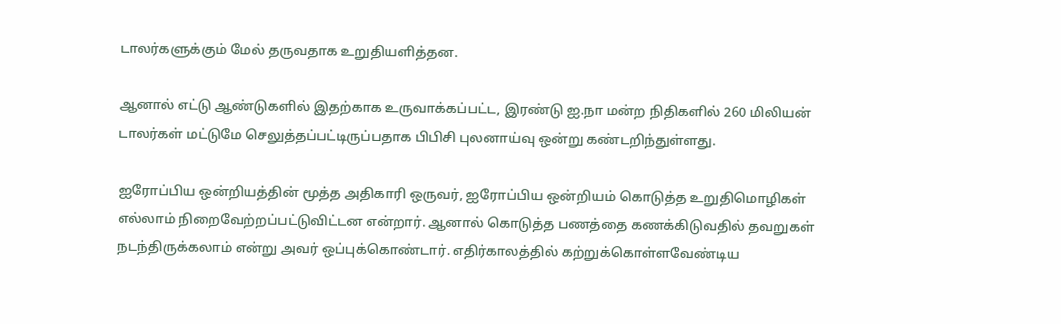டாலர்களுக்கும் மேல் தருவதாக உறுதியளித்தன.

ஆனால் எட்டு ஆண்டுகளில் இதற்காக உருவாக்கப்பட்ட, இரண்டு ஐ.நா மன்ற நிதிகளில் 260 மிலியன் டாலர்கள் மட்டுமே செலுத்தப்பட்டிருப்பதாக பிபிசி புலனாய்வு ஒன்று கண்டறிந்துள்ளது.

ஐரோப்பிய ஒன்றியத்தின் மூத்த அதிகாரி ஒருவர், ஐரோப்பிய ஒன்றியம் கொடுத்த உறுதிமொழிகள் எல்லாம் நிறைவேற்றப்பட்டுவிட்டன என்றார். ஆனால் கொடுத்த பணத்தை கணக்கிடுவதில் தவறுகள் நடந்திருக்கலாம் என்று அவர் ஒப்புக்கொண்டார். எதிர்காலத்தில் கற்றுக்கொள்ளவேண்டிய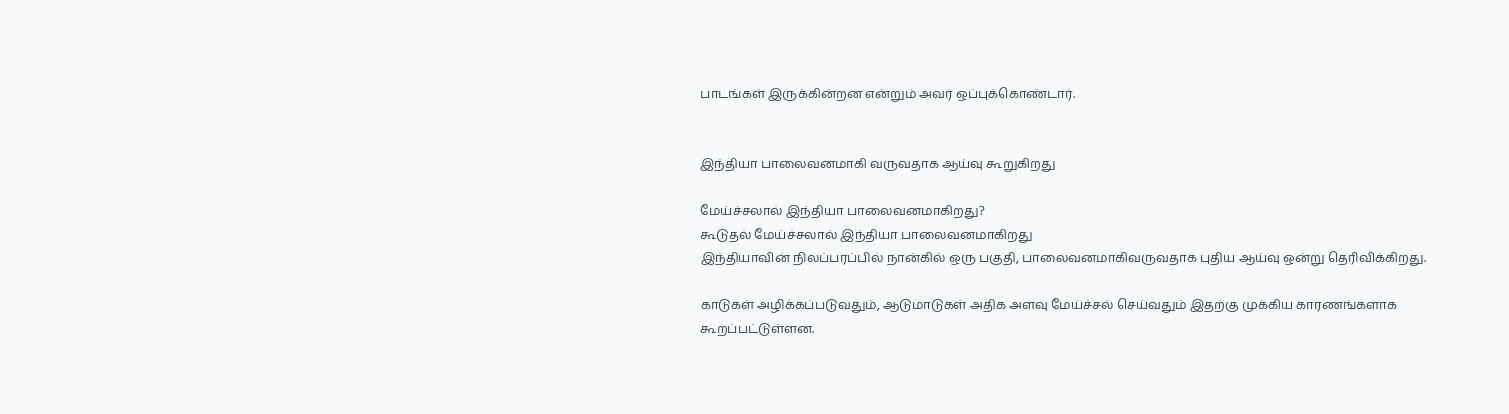பாடங்கள் இருக்கின்றன என்றும் அவர் ஒப்புக்கொண்டார்.


இந்தியா பாலைவனமாகி வருவதாக ஆய்வு கூறுகிறது

மேய்ச்சலால் இந்தியா பாலைவனமாகிறது?
கூடுதல் மேய்ச்சலால் இந்தியா பாலைவனமாகிறது
இந்தியாவின் நிலப்பரப்பில் நான்கில் ஒரு பகுதி, பாலைவனமாகிவருவதாக புதிய ஆய்வு ஒன்று தெரிவிக்கிறது.

காடுகள் அழிக்கப்படுவதும், ஆடுமாடுகள் அதிக அளவு மேய்ச்சல் செய்வதும் இதற்கு முக்கிய காரணங்களாக கூறப்பட்டுள்ளன.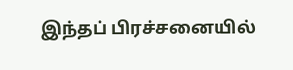இந்தப் பிரச்சனையில்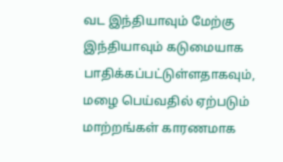வட இந்தியாவும் மேற்கு இந்தியாவும் கடுமையாக பாதிக்கப்பட்டுள்ளதாகவும், மழை பெய்வதில் ஏற்படும் மாற்றங்கள் காரணமாக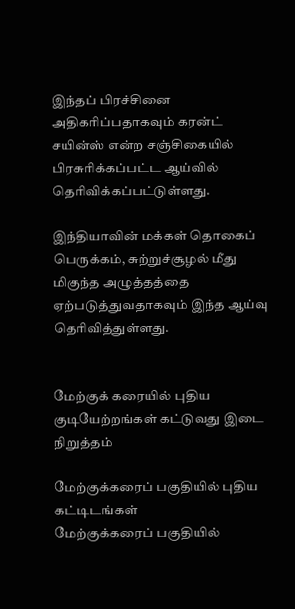இந்தப் பிரச்சினை அதிகரிப்பதாகவும் கரன்ட் சயின்ஸ் என்ற சஞ்சிகையில் பிரசுரிக்கப்பட்ட ஆய்வில் தெரிவிக்கப்பட்டுள்ளது.

இந்தியாவின் மக்கள் தொகைப் பெருக்கம், சுற்றுச்சூழல் மீது மிகுந்த அழுத்தத்தை ஏற்படுத்துவதாகவும் இந்த ஆய்வு தெரிவித்துள்ளது.


மேற்குக் கரையில் புதிய குடியேற்றங்கள் கட்டுவது இடை நிறுத்தம்

மேற்குக்கரைப் பகுதியில் புதிய கட்டிடங்கள்
மேற்குக்கரைப் பகுதியில்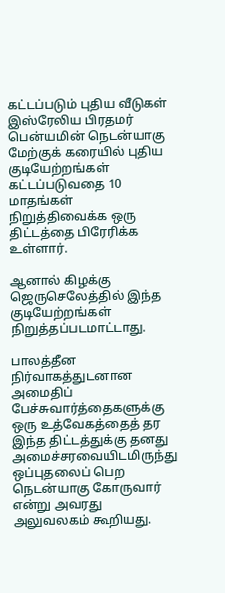கட்டப்படும் புதிய வீடுகள்
இஸ்ரேலிய பிரதமர் பென்யமின் நெடன்யாகு மேற்குக் கரையில் புதிய குடியேற்றங்கள் கட்டப்படுவதை 10 மாதங்கள் நிறுத்திவைக்க ஒரு திட்டத்தை பிரேரிக்க உள்ளார்.

ஆனால் கிழக்கு ஜெருசெலேத்தில் இந்த குடியேற்றங்கள் நிறுத்தப்படமாட்டாது.

பாலத்தீன நிர்வாகத்துடனான அமைதிப் பேச்சுவார்த்தைகளுக்கு ஒரு உத்வேகத்தைத் தர இந்த திட்டத்துக்கு தனது அமைச்சரவையிடமிருந்து ஒப்புதலைப் பெற நெடன்யாகு கோருவார் என்று அவரது அலுவலகம் கூறியது.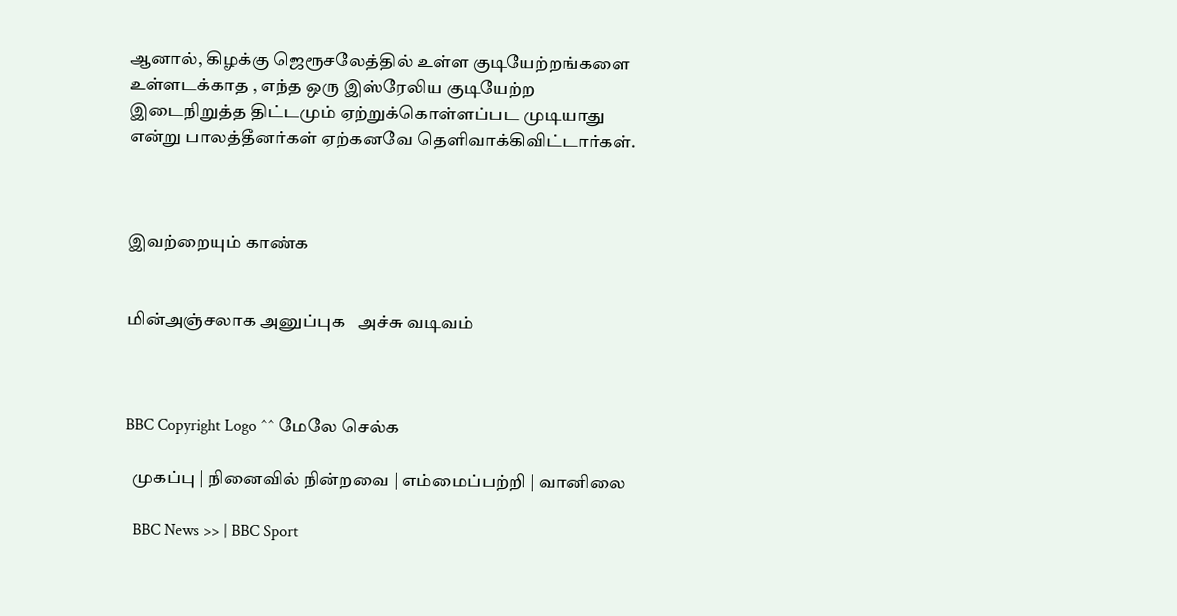ஆனால், கிழக்கு ஜெரூசலேத்தில் உள்ள குடியேற்றங்களை உள்ளடக்காத , எந்த ஒரு இஸ்ரேலிய குடியேற்ற இடைநிறுத்த திட்டமும் ஏற்றுக்கொள்ளப்பட முடியாது என்று பாலத்தீனர்கள் ஏற்கனவே தெளிவாக்கிவிட்டார்கள்.



இவற்றையும் காண்க


மின்அஞ்சலாக அனுப்புக   அச்சு வடிவம்



BBC Copyright Logo ^^ மேலே செல்க

  முகப்பு | நினைவில் நின்றவை | எம்மைப்பற்றி | வானிலை

  BBC News >> | BBC Sport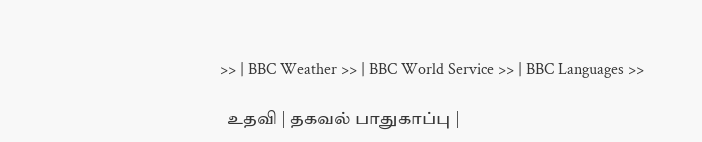>> | BBC Weather >> | BBC World Service >> | BBC Languages >>

  உதவி | தகவல் பாதுகாப்பு |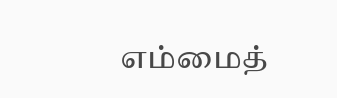எம்மைத்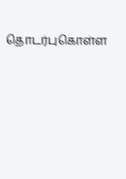தொடர்புகொள்ள